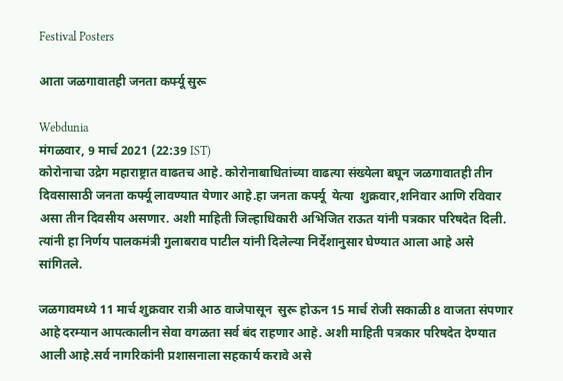Festival Posters

आता जळगावातही जनता कर्फ्यू सुरू

Webdunia
मंगळवार, 9 मार्च 2021 (22:39 IST)
कोरोनाचा उद्रेग महाराष्ट्रात वाढतच आहे. कोरोनाबाधितांच्या वाढत्या संख्येला बघून जळगावातही तीन दिवसासाठी जनता कर्फ्यू लावण्यात येणार आहे.हा जनता कर्फ्यू  येत्या  शुक्रवार,शनिवार आणि रविवार असा तीन दिवसीय असणार. अशी माहिती जिल्हाधिकारी अभिजित राऊत यांनी पत्रकार परिषदेत दिली. त्यांनी हा निर्णय पालकमंत्री गुलाबराव पाटील यांनी दिलेल्या निर्देशानुसार घेण्यात आला आहे असे सांगितले.

जळगावमध्ये 11 मार्च शुक्रवार रात्री आठ वाजेपासून  सुरू होऊन 15 मार्च रोजी सकाळी 8 वाजता संपणार आहे दरम्यान आपत्कालीन सेवा वगळता सर्व बंद राहणार आहे. अशी माहिती पत्रकार परिषदेत देण्यात आली आहे.सर्व नागरिकांनी प्रशासनाला सहकार्य करावे असे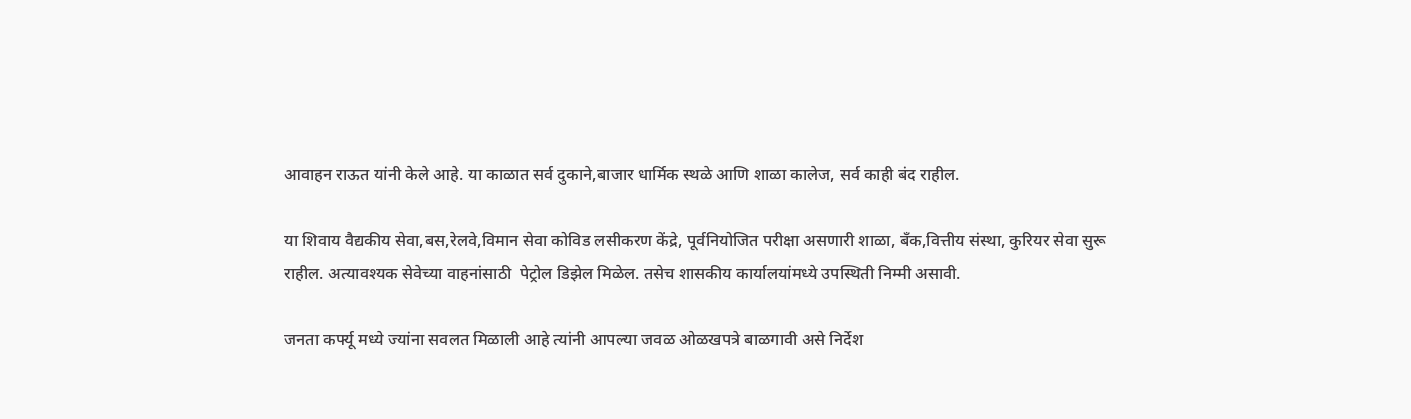आवाहन राऊत यांनी केले आहे. या काळात सर्व दुकाने,बाजार धार्मिक स्थळे आणि शाळा कालेज, सर्व काही बंद राहील.

या शिवाय वैद्यकीय सेवा,बस,रेलवे,विमान सेवा कोविड लसीकरण केंद्रे, पूर्वनियोजित परीक्षा असणारी शाळा, बँक,वित्तीय संस्था, कुरियर सेवा सुरू राहील. अत्यावश्यक सेवेच्या वाहनांसाठी  पेट्रोल डिझेल मिळेल. तसेच शासकीय कार्यालयांमध्ये उपस्थिती निम्मी असावी.

जनता कर्फ्यू मध्ये ज्यांना सवलत मिळाली आहे त्यांनी आपल्या जवळ ओळखपत्रे बाळगावी असे निर्देश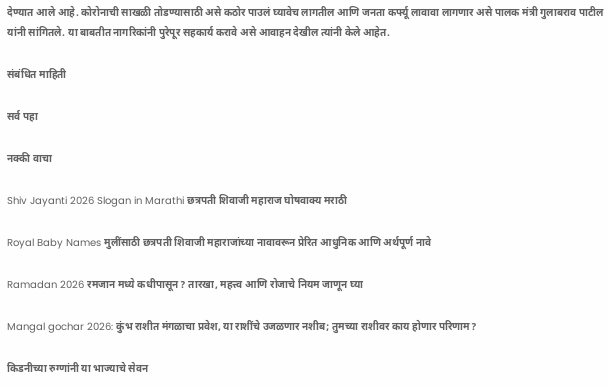देण्यात आले आहे. कोरोनाची साखळी तोडण्यासाठी असे कठोर पाउलं घ्यावेच लागतील आणि जनता कर्फ्यू लावावा लागणार असे पालक मंत्री गुलाबराव पाटील यांनी सांगितले. या बाबतीत नागरिकांनी पुरेपूर सहकार्य करावे असे आवाहन देखील त्यांनी केले आहेत.

संबंधित माहिती

सर्व पहा

नक्की वाचा

Shiv Jayanti 2026 Slogan in Marathi छत्रपती शिवाजी महाराज घोषवाक्य मराठी

Royal Baby Names मुलींसाठी छत्रपती शिवाजी महाराजांच्या नावावरून प्रेरित आधुनिक आणि अर्थपूर्ण नावे

Ramadan 2026 रमजान मध्ये कधीपासून? तारखा, महत्त्व आणि रोजाचे नियम जाणून घ्या

Mangal gochar 2026: कुंभ राशीत मंगळाचा प्रवेश, या राशींचे उजळणार नशीब; तुमच्या राशीवर काय होणार परिणाम?

किडनीच्या रुग्णांनी या भाज्याचे सेवन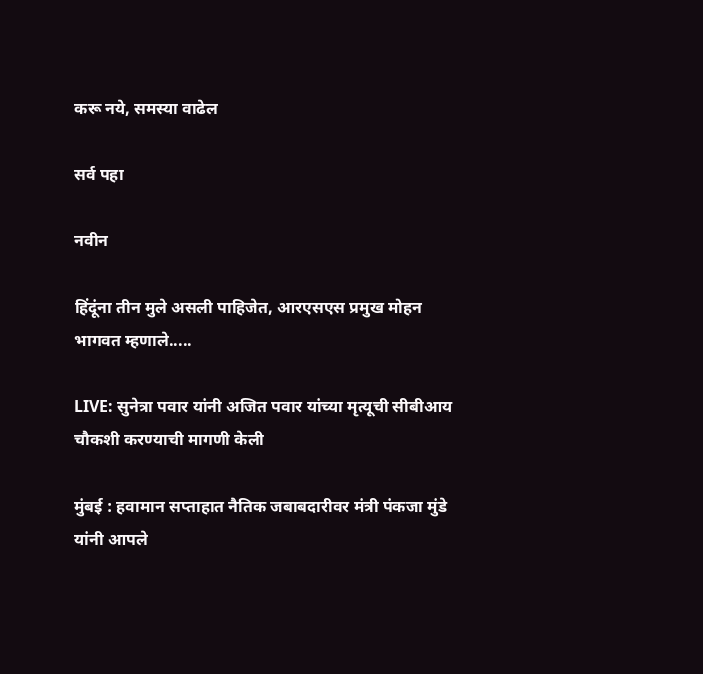करू नये, समस्या वाढेल

सर्व पहा

नवीन

हिंदूंना तीन मुले असली पाहिजेत, आरएसएस प्रमुख मोहन भागवत म्हणाले.....

LIVE: सुनेत्रा पवार यांनी अजित पवार यांच्या मृत्यूची सीबीआय चौकशी करण्याची मागणी केली

मुंबई : हवामान सप्ताहात नैतिक जबाबदारीवर मंत्री पंकजा मुंडे यांनी आपले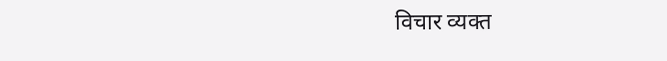विचार व्यक्त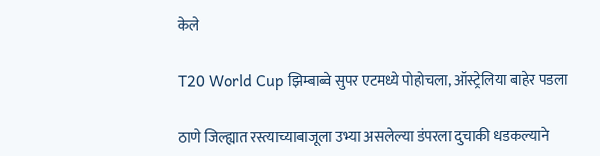केले

T20 World Cup झिम्बाब्वे सुपर एटमध्ये पोहोचला, ऑस्ट्रेलिया बाहेर पडला

ठाणे जिल्ह्यात रस्त्याच्याबाजूला उभ्या असलेल्या डंपरला दुचाकी धडकल्याने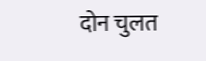दोन चुलत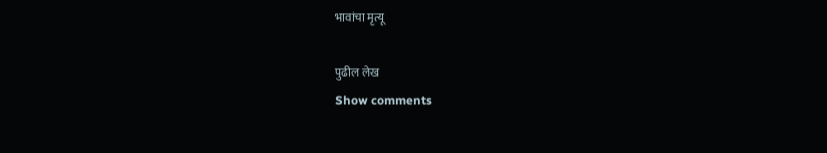भावांचा मृत्यू

पुढील लेख
Show comments